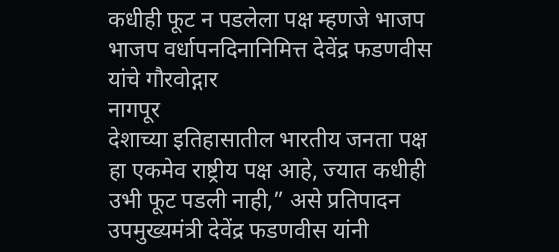कधीही फूट न पडलेला पक्ष म्हणजे भाजप
भाजप वर्धापनदिनानिमित्त देवेंद्र फडणवीस यांचे गौरवोद्गार
नागपूर
देशाच्या इतिहासातील भारतीय जनता पक्ष हा एकमेव राष्ट्रीय पक्ष आहे, ज्यात कधीही उभी फूट पडली नाही,” असे प्रतिपादन उपमुख्यमंत्री देवेंद्र फडणवीस यांनी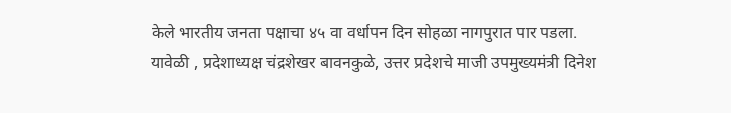केले भारतीय जनता पक्षाचा ४५ वा वर्धापन दिन सोहळा नागपुरात पार पडला. यावेळी , प्रदेशाध्यक्ष चंद्रशेखर बावनकुळे, उत्तर प्रदेशचे माजी उपमुख्यमंत्री दिनेश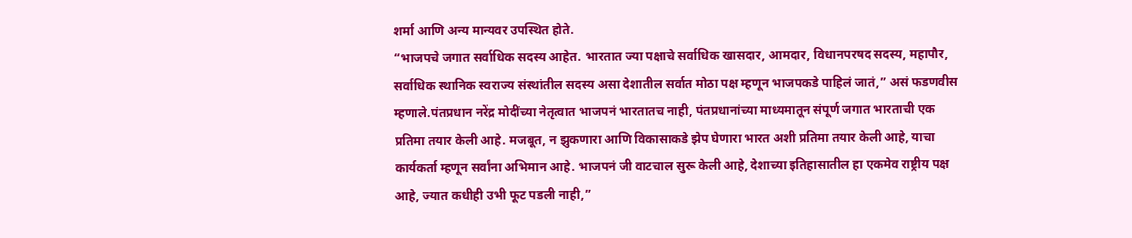शर्मा आणि अन्य मान्यवर उपस्थित होते.
“भाजपचे जगात सर्वाधिक सदस्य आहेत. भारतात ज्या पक्षाचे सर्वाधिक खासदार, आमदार, विधानपरषद सदस्य, महापौर, सर्वाधिक स्थानिक स्वराज्य संस्थांतील सदस्य असा देशातील सर्वात मोठा पक्ष म्हणून भाजपकडे पाहिलं जातं,” असं फडणवीस म्हणाले.पंतप्रधान नरेंद्र मोदींच्या नेतृत्वात भाजपनं भारतातच नाही, पंतप्रधानांच्या माध्यमातून संपूर्ण जगात भारताची एक प्रतिमा तयार केली आहे. मजबूत, न झुकणारा आणि विकासाकडे झेप घेणारा भारत अशी प्रतिमा तयार केली आहे, याचा कार्यकर्ता म्हणून सर्वांना अभिमान आहे. भाजपनं जी वाटचाल सुरू केली आहे, देशाच्या इतिहासातील हा एकमेव राष्ट्रीय पक्ष आहे, ज्यात कधीही उभी फूट पडली नाही,”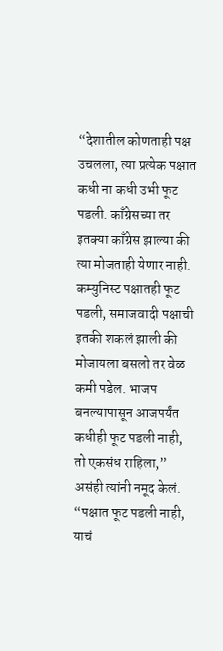“देशातील कोणताही पक्ष उचलला, त्या प्रत्येक पक्षात कधी ना कधी उभी फूट पडली. काँग्रेसच्या तर इतक्या काँग्रेस झाल्या की त्या मोजताही येणार नाही. कम्युनिस्ट पक्षातही फूट पडली, समाजवादी पक्षाची इतकी शकलं झाली की मोजायला बसलो तर वेळ कमी पडेल. भाजप बनल्यापासून आजपर्यंत कधीही फूट पडली नाही, तो एकसंध राहिला,” असंही त्यांनी नमूद केलं.
“पक्षात फूट पडली नाही, याचं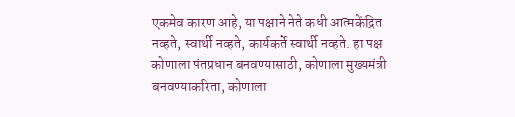एकमेव कारण आहे, या पक्षाने नेते कधी आत्मकेंद्रित नव्हते, स्वार्थी नव्हते, कार्यकर्ते स्वार्थी नव्हते. हा पक्ष कोणाला पंतप्रधान बनवण्यासाठी, कोणाला मुख्यमंत्री बनवण्याकरिता, कोणाला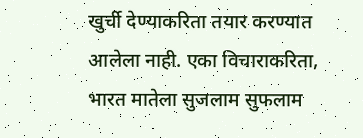खुर्ची देण्याकरिता तयार करण्यात आलेला नाही. एका विचाराकरिता, भारत मातेला सुजलाम सुफलाम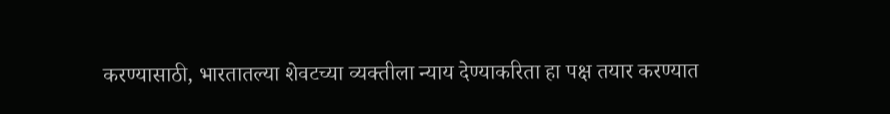करण्यासाठी, भारतातल्या शेवटच्या व्यक्तीला न्याय देण्याकरिता हा पक्ष तयार करण्यात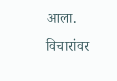आला. विचारांवर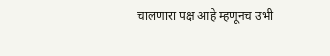चालणारा पक्ष आहे म्हणूनच उभी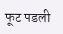फूट पडली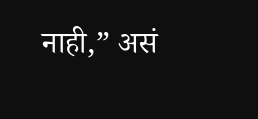नाही,” असं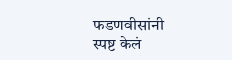फडणवीसांनी स्पष्ट केलं